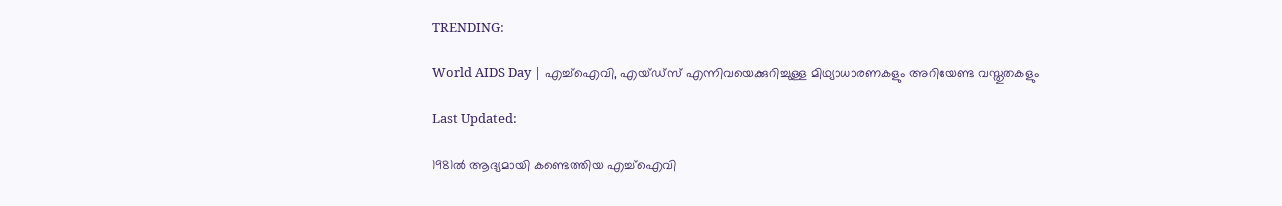TRENDING:

World AIDS Day | എച്ച്ഐവി, എയ്ഡ്സ് എന്നിവയെക്കുറിച്ചുള്ള മിഥ്യാധാരണകളും അറിയേണ്ട വസ്തുതകളും

Last Updated:

1981ല്‍ ആദ്യമായി കണ്ടെത്തിയ എച്ച്‌ഐവി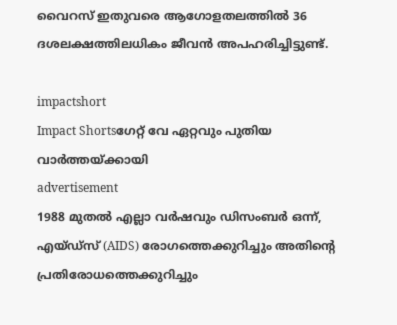വൈറസ് ഇതുവരെ ആഗോളതലത്തില്‍ 36 ദശലക്ഷത്തിലധികം ജീവന്‍ അപഹരിച്ചിട്ടുണ്ട്.

impactshort
Impact Shortsഗേറ്റ് വേ ഏറ്റവും പുതിയ വാർത്തയ്ക്കായി
advertisement
1988 മുതല്‍ എല്ലാ വര്‍ഷവും ഡിസംബര്‍ ഒന്ന്, എയ്ഡ്‌സ് (AIDS) രോഗത്തെക്കുറിച്ചും അതിന്റെ പ്രതിരോധത്തെക്കുറിച്ചും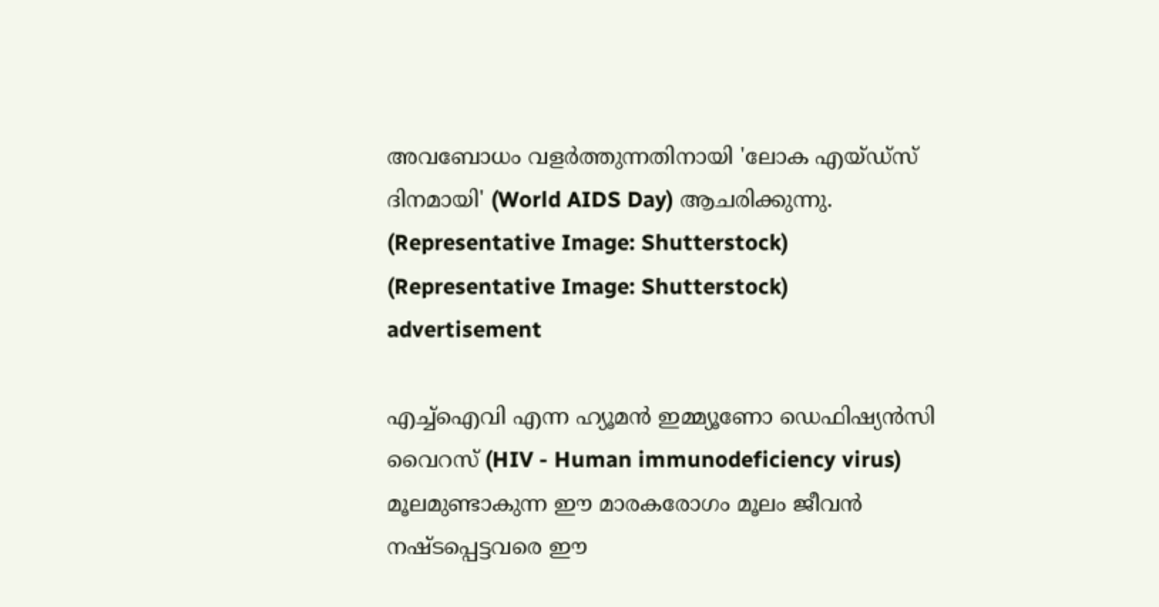അവബോധം വളര്‍ത്തുന്നതിനായി 'ലോക എയ്ഡ്‌സ് ദിനമായി' (World AIDS Day) ആചരിക്കുന്നു.
(Representative Image: Shutterstock)
(Representative Image: Shutterstock)
advertisement

എച്ച്ഐവി എന്ന ഹ്യൂമന്‍ ഇമ്മ്യൂണോ ഡെഫിഷ്യന്‍സി വൈറസ് (HIV - Human immunodeficiency virus) മൂലമുണ്ടാകുന്ന ഈ മാരകരോഗം മൂലം ജീവന്‍ നഷ്ടപ്പെട്ടവരെ ഈ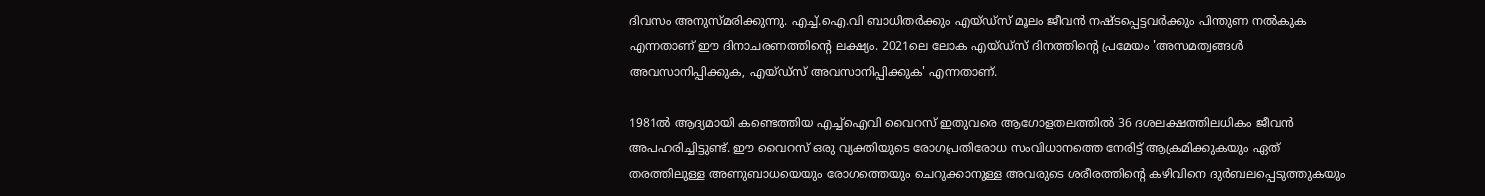ദിവസം അനുസ്മരിക്കുന്നു. എച്ച്.ഐ.വി ബാധിതര്‍ക്കും എയ്ഡ്‌സ് മൂലം ജീവന്‍ നഷ്ടപ്പെട്ടവര്‍ക്കും പിന്തുണ നല്‍കുക എന്നതാണ് ഈ ദിനാചരണത്തിന്റെ ലക്ഷ്യം. 2021ലെ ലോക എയ്ഡ്‌സ് ദിനത്തിന്റെ പ്രമേയം 'അസമത്വങ്ങള്‍ അവസാനിപ്പിക്കുക, എയ്ഡ്‌സ് അവസാനിപ്പിക്കുക' എന്നതാണ്.

1981ല്‍ ആദ്യമായി കണ്ടെത്തിയ എച്ച്‌ഐവി വൈറസ് ഇതുവരെ ആഗോളതലത്തില്‍ 36 ദശലക്ഷത്തിലധികം ജീവന്‍ അപഹരിച്ചിട്ടുണ്ട്. ഈ വൈറസ് ഒരു വ്യക്തിയുടെ രോഗപ്രതിരോധ സംവിധാനത്തെ നേരിട്ട് ആക്രമിക്കുകയും ഏത് തരത്തിലുള്ള അണുബാധയെയും രോഗത്തെയും ചെറുക്കാനുള്ള അവരുടെ ശരീരത്തിന്റെ കഴിവിനെ ദുര്‍ബലപ്പെടുത്തുകയും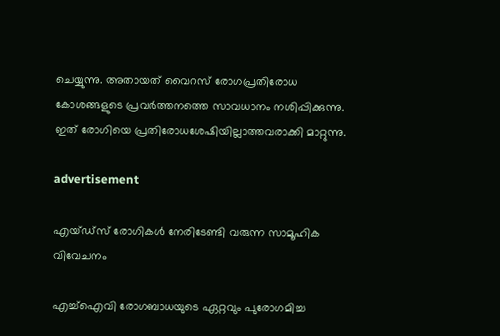ചെയ്യുന്നു. അതായത് വൈറസ് രോഗപ്രതിരോധ കോശങ്ങളുടെ പ്രവര്‍ത്തനത്തെ സാവധാനം നശിപ്പിക്കുന്നു. ഇത് രോഗിയെ പ്രതിരോധശേഷിയില്ലാത്തവരാക്കി മാറ്റുന്നു.

advertisement

എയ്ഡ്സ് രോഗികള്‍ നേരിടേണ്ടി വരുന്ന സാമൂഹിക വിവേചനം

എച്ച്ഐവി രോഗബാധയുടെ ഏറ്റവും പുരോഗമിച്ച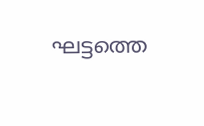ഘട്ടത്തെ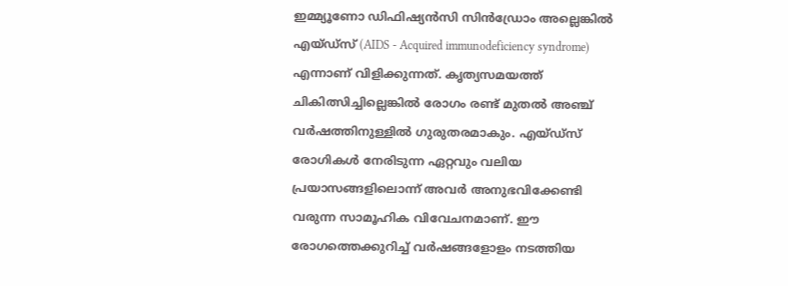ഇമ്മ്യൂണോ ഡിഫിഷ്യന്‍സി സിന്‍ഡ്രോം അല്ലെങ്കില്‍ എയ്ഡ്‌സ് (AIDS - Acquired immunodeficiency syndrome) എന്നാണ് വിളിക്കുന്നത്. കൃത്യസമയത്ത് ചികിത്സിച്ചില്ലെങ്കില്‍ രോഗം രണ്ട് മുതല്‍ അഞ്ച് വര്‍ഷത്തിനുള്ളില്‍ ഗുരുതരമാകും. എയ്ഡ്‌സ് രോഗികള്‍ നേരിടുന്ന ഏറ്റവും വലിയ പ്രയാസങ്ങളിലൊന്ന് അവര്‍ അനുഭവിക്കേണ്ടി വരുന്ന സാമൂഹിക വിവേചനമാണ്. ഈ രോഗത്തെക്കുറിച്ച് വര്‍ഷങ്ങളോളം നടത്തിയ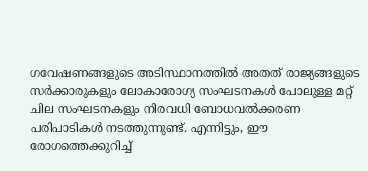ഗവേഷണങ്ങളുടെ അടിസ്ഥാനത്തില്‍ അതത് രാജ്യങ്ങളുടെ സര്‍ക്കാരുകളും ലോകാരോഗ്യ സംഘടനകള്‍ പോലുള്ള മറ്റ് ചില സംഘടനകളും നിരവധി ബോധവല്‍ക്കരണ പരിപാടികള്‍ നടത്തുന്നുണ്ട്. എന്നിട്ടും, ഈ രോഗത്തെക്കുറിച്ച്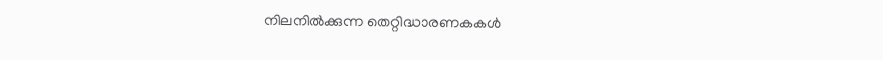നിലനില്‍ക്കുന്ന തെറ്റിദ്ധാരണകകള്‍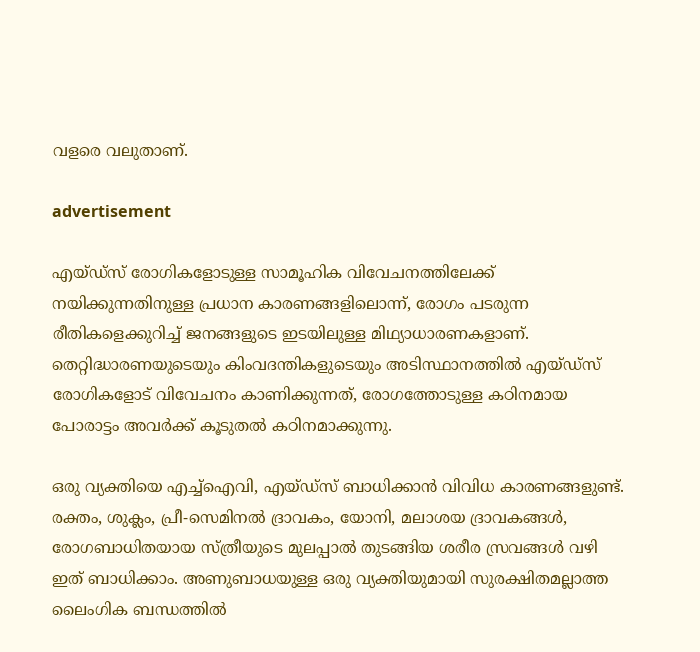വളരെ വലുതാണ്.

advertisement

എയ്ഡ്‌സ് രോഗികളോടുള്ള സാമൂഹിക വിവേചനത്തിലേക്ക് നയിക്കുന്നതിനുള്ള പ്രധാന കാരണങ്ങളിലൊന്ന്, രോഗം പടരുന്ന രീതികളെക്കുറിച്ച് ജനങ്ങളുടെ ഇടയിലുള്ള മിഥ്യാധാരണകളാണ്. തെറ്റിദ്ധാരണയുടെയും കിംവദന്തികളുടെയും അടിസ്ഥാനത്തില്‍ എയ്ഡ്‌സ് രോഗികളോട് വിവേചനം കാണിക്കുന്നത്, രോഗത്തോടുള്ള കഠിനമായ പോരാട്ടം അവര്‍ക്ക് കൂടുതല്‍ കഠിനമാക്കുന്നു.

ഒരു വ്യക്തിയെ എച്ച്ഐവി, എയ്ഡ്‌സ് ബാധിക്കാന്‍ വിവിധ കാരണങ്ങളുണ്ട്. രക്തം, ശുക്ലം, പ്രീ-സെമിനല്‍ ദ്രാവകം, യോനി, മലാശയ ദ്രാവകങ്ങള്‍, രോഗബാധിതയായ സ്ത്രീയുടെ മുലപ്പാല്‍ തുടങ്ങിയ ശരീര സ്രവങ്ങള്‍ വഴി ഇത് ബാധിക്കാം. അണുബാധയുള്ള ഒരു വ്യക്തിയുമായി സുരക്ഷിതമല്ലാത്ത ലൈംഗിക ബന്ധത്തില്‍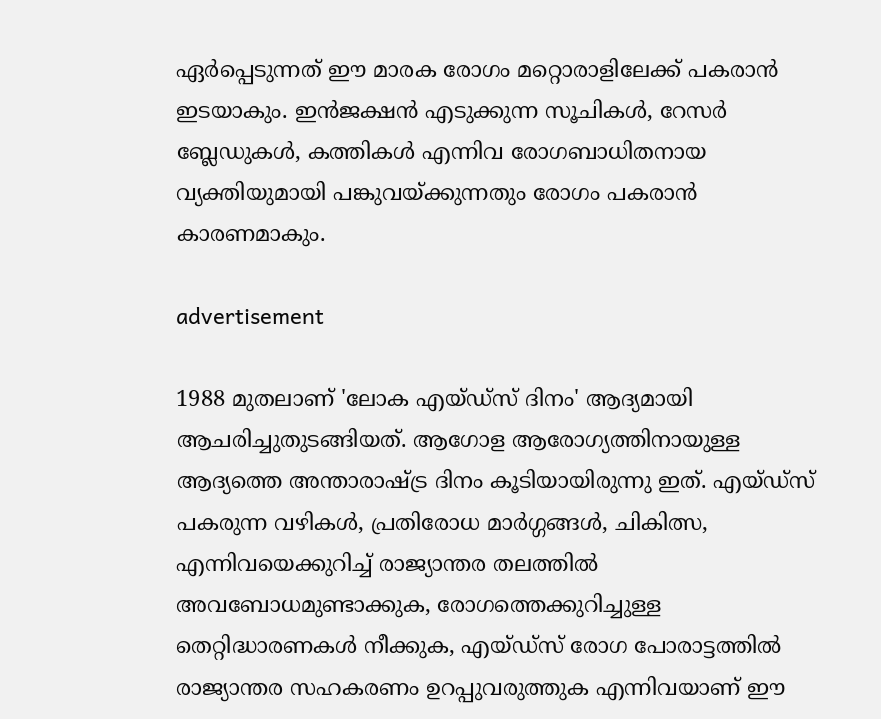ഏര്‍പ്പെടുന്നത് ഈ മാരക രോഗം മറ്റൊരാളിലേക്ക് പകരാന്‍ ഇടയാകും. ഇന്‍ജക്ഷന്‍ എടുക്കുന്ന സൂചികള്‍, റേസര്‍ ബ്ലേഡുകള്‍, കത്തികള്‍ എന്നിവ രോഗബാധിതനായ വ്യക്തിയുമായി പങ്കുവയ്ക്കുന്നതും രോഗം പകരാന്‍ കാരണമാകും.

advertisement

1988 മുതലാണ് 'ലോക എയ്ഡ്‌സ് ദിനം' ആദ്യമായി ആചരിച്ചുതുടങ്ങിയത്. ആഗോള ആരോഗ്യത്തിനായുള്ള ആദ്യത്തെ അന്താരാഷ്ട്ര ദിനം കൂടിയായിരുന്നു ഇത്. എയ്ഡ്‌സ് പകരുന്ന വഴികള്‍, പ്രതിരോധ മാര്‍ഗ്ഗങ്ങള്‍, ചികിത്സ, എന്നിവയെക്കുറിച്ച് രാജ്യാന്തര തലത്തില്‍ അവബോധമുണ്ടാക്കുക, രോഗത്തെക്കുറിച്ചുള്ള തെറ്റിദ്ധാരണകള്‍ നീക്കുക, എയ്ഡ്‌സ് രോഗ പോരാട്ടത്തില്‍ രാജ്യാന്തര സഹകരണം ഉറപ്പുവരുത്തുക എന്നിവയാണ് ഈ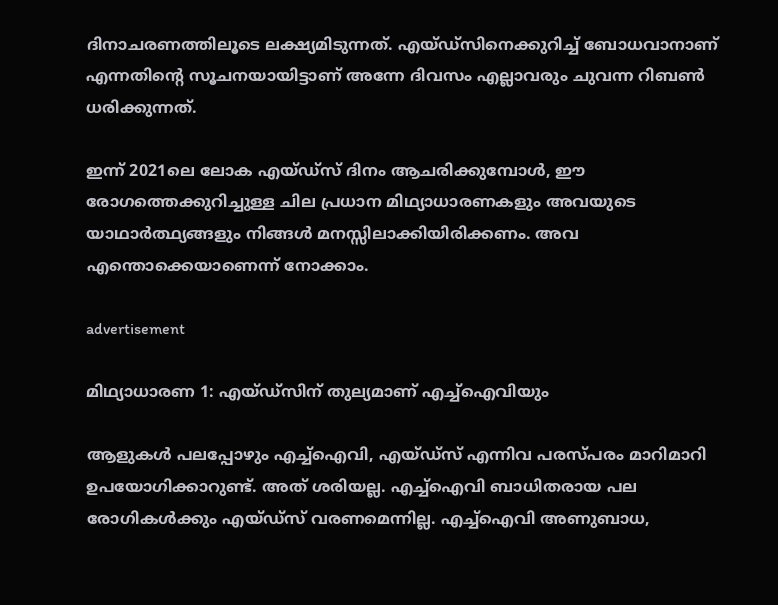ദിനാചരണത്തിലൂടെ ലക്ഷ്യമിടുന്നത്. എയ്ഡ്‌സിനെക്കുറിച്ച് ബോധവാനാണ് എന്നതിന്റെ സൂചനയായിട്ടാണ് അന്നേ ദിവസം എല്ലാവരും ചുവന്ന റിബണ്‍ ധരിക്കുന്നത്.

ഇന്ന് 2021ലെ ലോക എയ്ഡ്‌സ് ദിനം ആചരിക്കുമ്പോള്‍, ഈ രോഗത്തെക്കുറിച്ചുള്ള ചില പ്രധാന മിഥ്യാധാരണകളും അവയുടെ യാഥാര്‍ത്ഥ്യങ്ങളും നിങ്ങള്‍ മനസ്സിലാക്കിയിരിക്കണം. അവ എന്തൊക്കെയാണെന്ന് നോക്കാം.

advertisement

മിഥ്യാധാരണ 1: എയ്ഡ്‌സിന് തുല്യമാണ് എച്ച്ഐവിയും

ആളുകള്‍ പലപ്പോഴും എച്ച്ഐവി, എയ്ഡ്സ് എന്നിവ പരസ്പരം മാറിമാറി ഉപയോഗിക്കാറുണ്ട്. അത് ശരിയല്ല. എച്ച്ഐവി ബാധിതരായ പല രോഗികള്‍ക്കും എയ്ഡ്സ് വരണമെന്നില്ല. എച്ച്ഐവി അണുബാധ,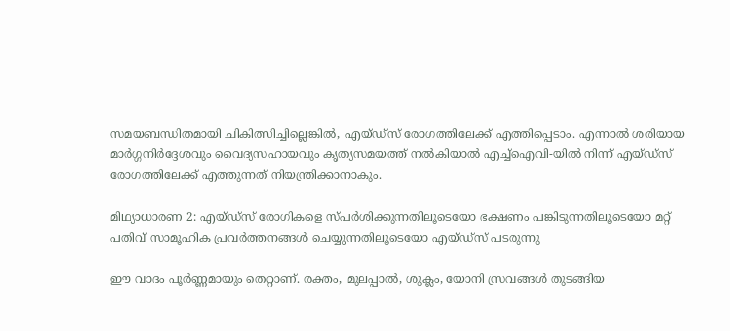സമയബന്ധിതമായി ചികിത്സിച്ചില്ലെങ്കില്‍, എയ്ഡ്സ് രോഗത്തിലേക്ക് എത്തിപ്പെടാം. എന്നാല്‍ ശരിയായ മാര്‍ഗ്ഗനിര്‍ദ്ദേശവും വൈദ്യസഹായവും കൃത്യസമയത്ത് നല്‍കിയാല്‍ എച്ച്ഐവി-യില്‍ നിന്ന് എയ്ഡ്സ് രോഗത്തിലേക്ക് എത്തുന്നത് നിയന്ത്രിക്കാനാകും.

മിഥ്യാധാരണ 2: എയ്ഡ്സ് രോഗികളെ സ്പര്‍ശിക്കുന്നതിലൂടെയോ ഭക്ഷണം പങ്കിടുന്നതിലൂടെയോ മറ്റ് പതിവ് സാമൂഹിക പ്രവര്‍ത്തനങ്ങള്‍ ചെയ്യുന്നതിലൂടെയോ എയ്ഡ്സ് പടരുന്നു

ഈ വാദം പൂര്‍ണ്ണമായും തെറ്റാണ്. രക്തം, മുലപ്പാല്‍, ശുക്ലം, യോനി സ്രവങ്ങള്‍ തുടങ്ങിയ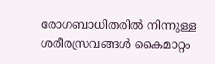രോഗബാധിതരില്‍ നിന്നുള്ള ശരീരസ്രവങ്ങള്‍ കൈമാറ്റം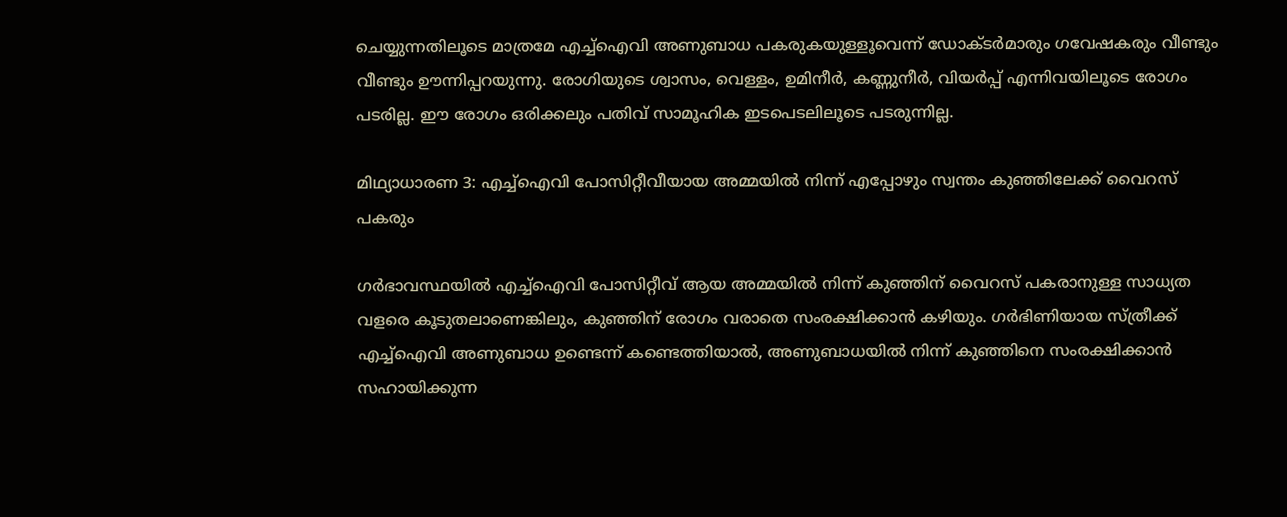ചെയ്യുന്നതിലൂടെ മാത്രമേ എച്ച്ഐവി അണുബാധ പകരുകയുള്ളൂവെന്ന് ഡോക്ടര്‍മാരും ഗവേഷകരും വീണ്ടും വീണ്ടും ഊന്നിപ്പറയുന്നു. രോഗിയുടെ ശ്വാസം, വെള്ളം, ഉമിനീര്‍, കണ്ണുനീര്‍, വിയര്‍പ്പ് എന്നിവയിലൂടെ രോഗം പടരില്ല. ഈ രോഗം ഒരിക്കലും പതിവ് സാമൂഹിക ഇടപെടലിലൂടെ പടരുന്നില്ല.

മിഥ്യാധാരണ 3: എച്ച്‌ഐവി പോസിറ്റീവീയായ അമ്മയില്‍ നിന്ന് എപ്പോഴും സ്വന്തം കുഞ്ഞിലേക്ക് വൈറസ് പകരും

ഗര്‍ഭാവസ്ഥയില്‍ എച്ച്‌ഐവി പോസിറ്റീവ് ആയ അമ്മയില്‍ നിന്ന് കുഞ്ഞിന് വൈറസ് പകരാനുള്ള സാധ്യത വളരെ കൂടുതലാണെങ്കിലും, കുഞ്ഞിന് രോഗം വരാതെ സംരക്ഷിക്കാന്‍ കഴിയും. ഗര്‍ഭിണിയായ സ്ത്രീക്ക് എച്ച്ഐവി അണുബാധ ഉണ്ടെന്ന് കണ്ടെത്തിയാല്‍, അണുബാധയില്‍ നിന്ന് കുഞ്ഞിനെ സംരക്ഷിക്കാന്‍ സഹായിക്കുന്ന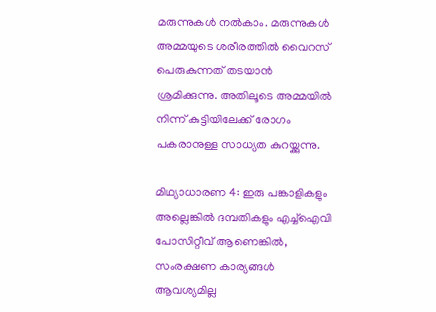മരുന്നുകള്‍ നല്‍കാം. മരുന്നുകള്‍ അമ്മയുടെ ശരീരത്തില്‍ വൈറസ് പെരുകുന്നത് തടയാന്‍ ശ്രമിക്കുന്നു. അതിലൂടെ അമ്മയില്‍ നിന്ന് കുട്ടിയിലേക്ക് രോഗം പകരാനുള്ള സാധ്യത കുറയ്ക്കുന്നു.

മിഥ്യാധാരണ 4: ഇരു പങ്കാളികളും അല്ലെങ്കില്‍ ദമ്പതികളും എച്ച്ഐവി പോസിറ്റീവ് ആണെങ്കില്‍, സംരക്ഷണ കാര്യങ്ങള്‍ ആവശ്യമില്ല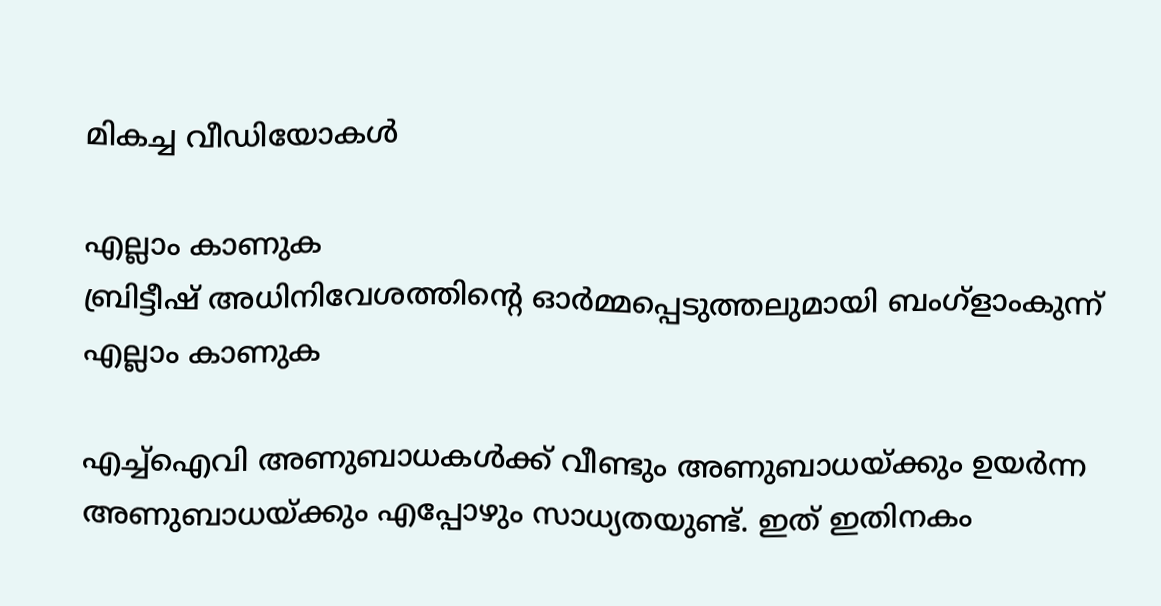മികച്ച വീഡിയോകൾ

എല്ലാം കാണുക
ബ്രിട്ടീഷ് അധിനിവേശത്തിൻ്റെ ഓർമ്മപ്പെടുത്തലുമായി ബംഗ്ളാംകുന്ന്
എല്ലാം കാണുക

എച്ച്ഐവി അണുബാധകള്‍ക്ക് വീണ്ടും അണുബാധയ്ക്കും ഉയര്‍ന്ന അണുബാധയ്ക്കും എപ്പോഴും സാധ്യതയുണ്ട്. ഇത് ഇതിനകം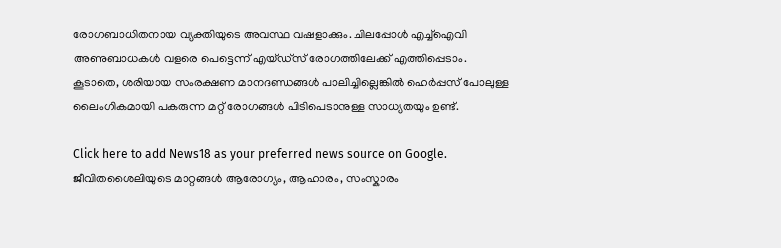രോഗബാധിതനായ വ്യക്തിയുടെ അവസ്ഥ വഷളാക്കും. ചിലപ്പോള്‍ എച്ച്ഐവി അണുബാധകള്‍ വളരെ പെട്ടെന്ന് എയ്ഡ്സ് രോഗത്തിലേക്ക് എത്തിപ്പെടാം. കൂടാതെ, ശരിയായ സംരക്ഷണ മാനദണ്ഡങ്ങള്‍ പാലിച്ചില്ലെങ്കില്‍ ഹെര്‍പ്പസ് പോലുള്ള ലൈംഗികമായി പകരുന്ന മറ്റ് രോഗങ്ങള്‍ പിടിപെടാനുള്ള സാധ്യതയും ഉണ്ട്.

Click here to add News18 as your preferred news source on Google.
ജീവിതശൈലിയുടെ മാറ്റങ്ങൾ ആരോഗ്യം, ആഹാരം, സംസ്കാരം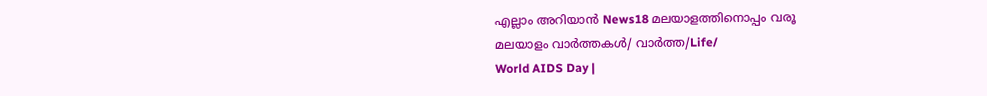എല്ലാം അറിയാൻ News18 മലയാളത്തിനൊപ്പം വരൂ
മലയാളം വാർത്തകൾ/ വാർത്ത/Life/
World AIDS Day |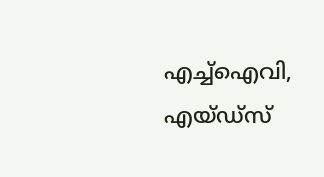എച്ച്ഐവി, എയ്ഡ്സ്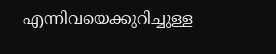എന്നിവയെക്കുറിച്ചുള്ള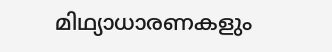മിഥ്യാധാരണകളും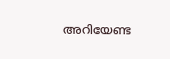അറിയേണ്ട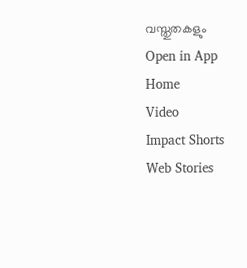വസ്തുതകളും
Open in App
Home
Video
Impact Shorts
Web Stories